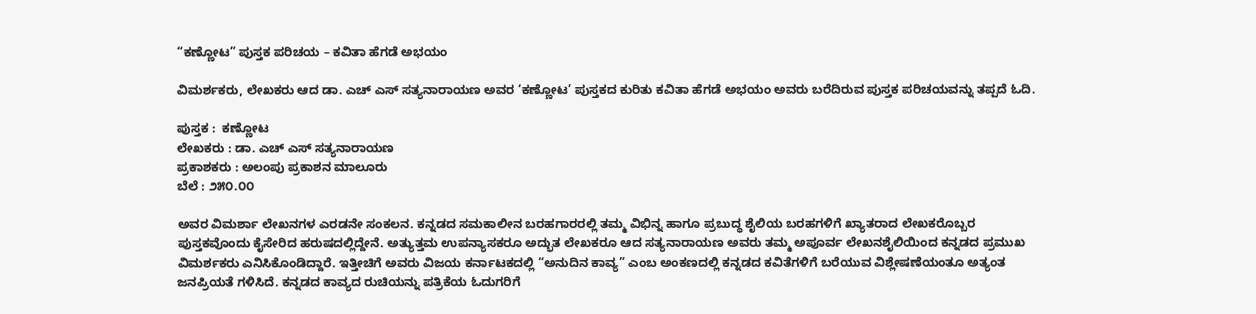“ಕಣ್ಣೋಟ” ಪುಸ್ತಕ ಪರಿಚಯ – ಕವಿತಾ ಹೆಗಡೆ ಅಭಯಂ

ವಿಮರ್ಶಕರು, ಲೇಖಕರು ಆದ ಡಾ. ಎಚ್ ಎಸ್ ಸತ್ಯನಾರಾಯಣ ಅವರ ‘ಕಣ್ಣೋಟ’ ಪುಸ್ತಕದ ಕುರಿತು ಕವಿತಾ ಹೆಗಡೆ ಅಭಯಂ ಅವರು ಬರೆದಿರುವ ಪುಸ್ತಕ ಪರಿಚಯವನ್ನು ತಪ್ಪದೆ ಓದಿ.

ಪುಸ್ತಕ :  ಕಣ್ಣೋಟ
ಲೇಖಕರು : ಡಾ. ಎಚ್ ಎಸ್ ಸತ್ಯನಾರಾಯಣ
ಪ್ರಕಾಶಕರು : ಅಲಂಪು ಪ್ರಕಾಶನ ಮಾಲೂರು
ಬೆಲೆ : ೨೫೦.೦೦

ಅವರ ವಿಮರ್ಶಾ ಲೇಖನಗಳ ಎರಡನೇ ಸಂಕಲನ. ಕನ್ನಡದ ಸಮಕಾಲೀನ ಬರಹಗಾರರಲ್ಲಿ ತಮ್ಮ ವಿಭಿನ್ನ ಹಾಗೂ ಪ್ರಬುದ್ಧ ಶೈಲಿಯ ಬರಹಗಳಿಗೆ ಖ್ಯಾತರಾದ ಲೇಖಕರೊಬ್ಬರ ಪುಸ್ತಕವೊಂದು ಕೈಸೇರಿದ ಹರುಷದಲ್ಲಿದ್ದೇನೆ. ಅತ್ಯುತ್ತಮ ಉಪನ್ಯಾಸಕರೂ ಅದ್ಭುತ ಲೇಖಕರೂ ಆದ ಸತ್ಯನಾರಾಯಣ ಅವರು ತಮ್ಮ ಅಪೂರ್ವ ಲೇಖನಶೈಲಿಯಿಂದ ಕನ್ನಡದ ಪ್ರಮುಖ ವಿಮರ್ಶಕರು ಎನಿಸಿಕೊಂಡಿದ್ದಾರೆ. ಇತ್ತೀಚಿಗೆ ಅವರು ವಿಜಯ ಕರ್ನಾಟಕದಲ್ಲಿ “ಅನುದಿನ ಕಾವ್ಯ” ಎಂಬ ಅಂಕಣದಲ್ಲಿ ಕನ್ನಡದ ಕವಿತೆಗಳಿಗೆ ಬರೆಯುವ ವಿಶ್ಲೇಷಣೆಯಂತೂ ಅತ್ಯಂತ ಜನಪ್ರಿಯತೆ ಗಳಿಸಿದೆ. ಕನ್ನಡದ ಕಾವ್ಯದ ರುಚಿಯನ್ನು ಪತ್ರಿಕೆಯ ಓದುಗರಿಗೆ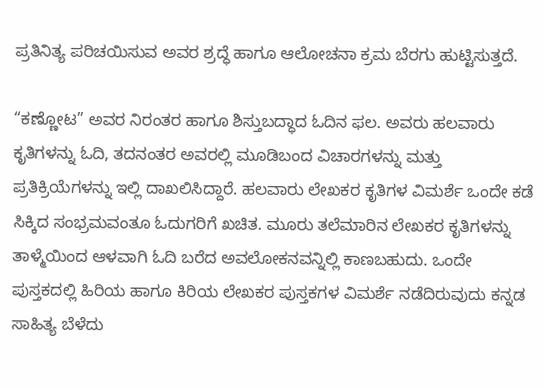ಪ್ರತಿನಿತ್ಯ ಪರಿಚಯಿಸುವ ಅವರ ಶ್ರದ್ಧೆ ಹಾಗೂ ಆಲೋಚನಾ ಕ್ರಮ ಬೆರಗು ಹುಟ್ಟಿಸುತ್ತದೆ.

“ಕಣ್ಣೋಟ” ಅವರ ನಿರಂತರ ಹಾಗೂ ಶಿಸ್ತುಬದ್ಧಾದ ಓದಿನ ಫಲ. ಅವರು ಹಲವಾರು ಕೃತಿಗಳನ್ನು ಓದಿ, ತದನಂತರ ಅವರಲ್ಲಿ ಮೂಡಿಬಂದ ವಿಚಾರಗಳನ್ನು ಮತ್ತು ಪ್ರತಿಕ್ರಿಯೆಗಳನ್ನು ಇಲ್ಲಿ ದಾಖಲಿಸಿದ್ದಾರೆ. ಹಲವಾರು ಲೇಖಕರ ಕೃತಿಗಳ ವಿಮರ್ಶೆ ಒಂದೇ ಕಡೆ ಸಿಕ್ಕಿದ ಸಂಭ್ರಮವಂತೂ ಓದುಗರಿಗೆ ಖಚಿತ. ಮೂರು ತಲೆಮಾರಿನ ಲೇಖಕರ ಕೃತಿಗಳನ್ನು ತಾಳ್ಮೆಯಿಂದ ಆಳವಾಗಿ ಓದಿ ಬರೆದ ಅವಲೋಕನವನ್ನಿಲ್ಲಿ ಕಾಣಬಹುದು. ಒಂದೇ ಪುಸ್ತಕದಲ್ಲಿ ಹಿರಿಯ ಹಾಗೂ ಕಿರಿಯ ಲೇಖಕರ ಪುಸ್ತಕಗಳ ವಿಮರ್ಶೆ ನಡೆದಿರುವುದು ಕನ್ನಡ ಸಾಹಿತ್ಯ ಬೆಳೆದು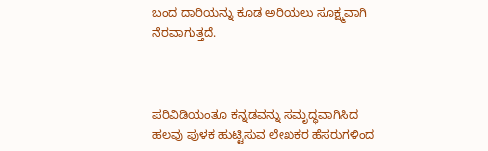ಬಂದ ದಾರಿಯನ್ನು ಕೂಡ ಅರಿಯಲು ಸೂಕ್ಷ್ಮವಾಗಿ ನೆರವಾಗುತ್ತದೆ.



ಪರಿವಿಡಿಯಂತೂ ಕನ್ನಡವನ್ನು ಸಮೃದ್ಧವಾಗಿಸಿದ ಹಲವು ಪುಳಕ ಹುಟ್ಟಿಸುವ ಲೇಖಕರ ಹೆಸರುಗಳಿಂದ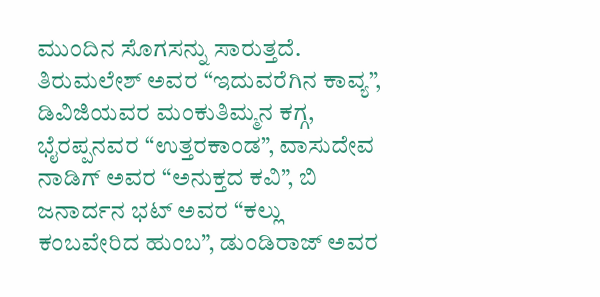ಮುಂದಿನ ಸೊಗಸನ್ನು ಸಾರುತ್ತದೆ. ತಿರುಮಲೇಶ್ ಅವರ “ಇದುವರೆಗಿನ ಕಾವ್ಯ”, ಡಿವಿಜಿಯವರ ಮಂಕುತಿಮ್ಮನ ಕಗ್ಗ, ಭೈರಪ್ಪನವರ “ಉತ್ತರಕಾಂಡ”, ವಾಸುದೇವ ನಾಡಿಗ್ ಅವರ “ಅನುಕ್ತದ ಕವಿ”, ಬಿ ಜನಾರ್ದನ ಭಟ್ ಅವರ “ಕಲ್ಲು ಕಂಬವೇರಿದ ಹುಂಬ”, ಡುಂಡಿರಾಜ್ ಅವರ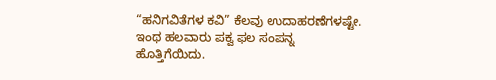“ಹನಿಗವಿತೆಗಳ ಕವಿ” ಕೆಲವು ಉದಾಹರಣೆಗಳಷ್ಟೇ. ಇಂಥ ಹಲವಾರು ಪಕ್ವ ಫಲ ಸಂಪನ್ನ ಹೊತ್ತಿಗೆಯಿದು.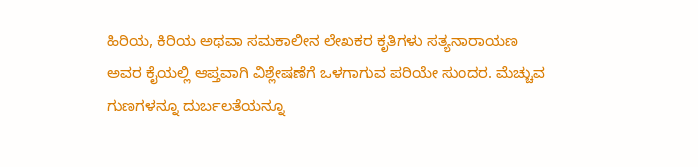ಹಿರಿಯ, ಕಿರಿಯ ಅಥವಾ ಸಮಕಾಲೀನ ಲೇಖಕರ ಕೃತಿಗಳು ಸತ್ಯನಾರಾಯಣ ಅವರ ಕೈಯಲ್ಲಿ ಆಪ್ತವಾಗಿ ವಿಶ್ಲೇಷಣೆಗೆ ಒಳಗಾಗುವ ಪರಿಯೇ ಸುಂದರ. ಮೆಚ್ಚುವ ಗುಣಗಳನ್ನೂ ದುರ್ಬಲತೆಯನ್ನೂ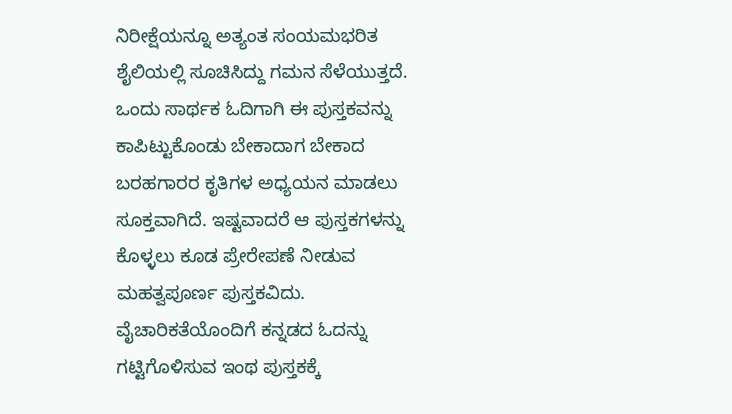ನಿರೀಕ್ಷೆಯನ್ನೂ ಅತ್ಯಂತ ಸಂಯಮಭರಿತ ಶೈಲಿಯಲ್ಲಿ ಸೂಚಿಸಿದ್ದು ಗಮನ ಸೆಳೆಯುತ್ತದೆ. ಒಂದು ಸಾರ್ಥಕ ಓದಿಗಾಗಿ ಈ ಪುಸ್ತಕವನ್ನು ಕಾಪಿಟ್ಟುಕೊಂಡು ಬೇಕಾದಾಗ ಬೇಕಾದ ಬರಹಗಾರರ ಕೃತಿಗಳ ಅಧ್ಯಯನ ಮಾಡಲು ಸೂಕ್ತವಾಗಿದೆ. ಇಷ್ಟವಾದರೆ ಆ ಪುಸ್ತಕಗಳನ್ನು ಕೊಳ್ಳಲು ಕೂಡ ಪ್ರೇರೇಪಣೆ ನೀಡುವ ಮಹತ್ವಪೂರ್ಣ ಪುಸ್ತಕವಿದು. ವೈಚಾರಿಕತೆಯೊಂದಿಗೆ ಕನ್ನಡದ ಓದನ್ನು ಗಟ್ಟಿಗೊಳಿಸುವ ಇಂಥ ಪುಸ್ತಕಕ್ಕೆ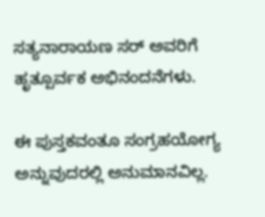ಸತ್ಯನಾರಾಯಣ ಸರ್ ಅವರಿಗೆ ಹೃತ್ಪೂರ್ವಕ ಅಭಿನಂದನೆಗಳು.

ಈ ಪುಸ್ತಕವಂತೂ ಸಂಗ್ರಹಯೋಗ್ಯ ಅನ್ನುವುದರಲ್ಲಿ ಅನುಮಾನವಿಲ್ಲ.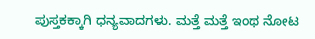ಪುಸ್ತಕಕ್ಕಾಗಿ ಧನ್ಯವಾದಗಳು. ಮತ್ತೆ ಮತ್ತೆ ಇಂಥ ನೋಟ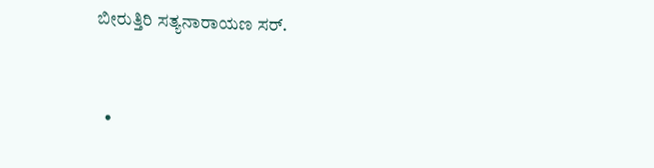ಬೀರುತ್ತಿರಿ ಸತ್ಯನಾರಾಯಣ ಸರ್.


  •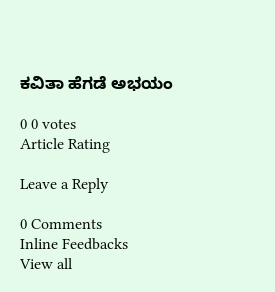ಕವಿತಾ ಹೆಗಡೆ ಅಭಯಂ

0 0 votes
Article Rating

Leave a Reply

0 Comments
Inline Feedbacks
View all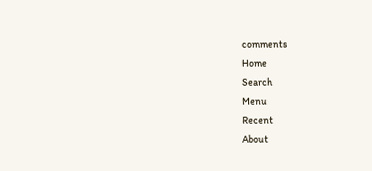comments
Home
Search
Menu
Recent
About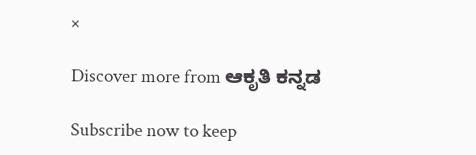×

Discover more from ಆಕೃತಿ ಕನ್ನಡ

Subscribe now to keep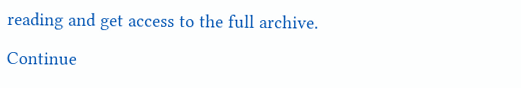reading and get access to the full archive.

Continue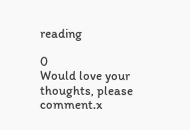reading

0
Would love your thoughts, please comment.x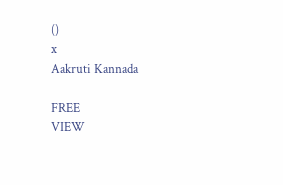()
x
Aakruti Kannada

FREE
VIEW